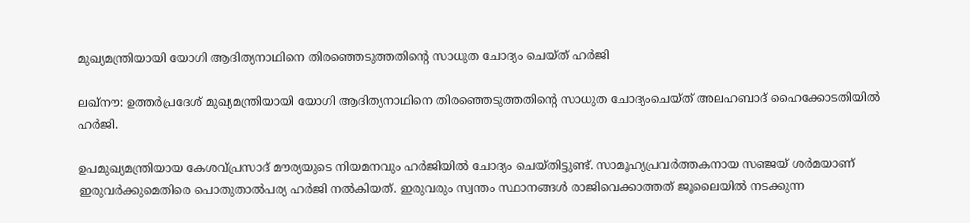മുഖ്യമന്ത്രിയായി യോഗി ആദിത്യനാഥിനെ തിരഞ്ഞെടുത്തതിന്റെ സാധുത ചോദ്യം ചെയ്ത് ഹര്‍ജി

ലഖ്‌നൗ: ഉത്തര്‍പ്രദേശ് മുഖ്യമന്ത്രിയായി യോഗി ആദിത്യനാഥിനെ തിരഞ്ഞെടുത്തതിന്റെ സാധുത ചോദ്യംചെയ്ത് അലഹബാദ് ഹൈക്കോടതിയില്‍ ഹര്‍ജി.

ഉപമുഖ്യമന്ത്രിയായ കേശവ്പ്രസാദ് മൗര്യയുടെ നിയമനവും ഹര്‍ജിയില്‍ ചോദ്യം ചെയ്തിട്ടുണ്ട്. സാമൂഹ്യപ്രവര്‍ത്തകനായ സഞ്ജയ് ശര്‍മയാണ് ഇരുവര്‍ക്കുമെതിരെ പൊതുതാല്‍പര്യ ഹര്‍ജി നല്‍കിയത്. ഇരുവരും സ്വന്തം സ്ഥാനങ്ങള്‍ രാജിവെക്കാത്തത് ജൂലൈയില്‍ നടക്കുന്ന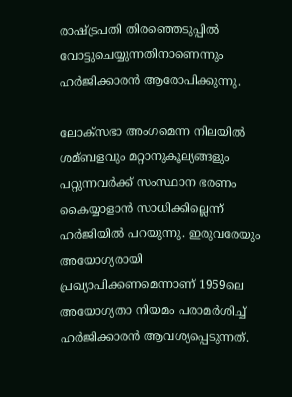രാഷ്ട്രപതി തിരഞ്ഞെടുപ്പില്‍ വോട്ടുചെയ്യുന്നതിനാണെന്നും ഹര്‍ജിക്കാരന്‍ ആരോപിക്കുന്നു.

ലോക്‌സഭാ അംഗമെന്ന നിലയില്‍ ശമ്ബളവും മറ്റാനുകൂല്യങ്ങളും പറ്റുന്നവര്‍ക്ക് സംസ്ഥാന ഭരണം കൈയ്യാളാന്‍ സാധിക്കില്ലെന്ന് ഹര്‍ജിയില്‍ പറയുന്നു. ഇരുവരേയും അയോഗ്യരായി പ്രഖ്യാപിക്കണമെന്നാണ് 1959ലെ അയോഗ്യതാ നിയമം പരാമര്‍ശിച്ച് ഹര്‍ജിക്കാരന്‍ ആവശ്യപ്പെടുന്നത്.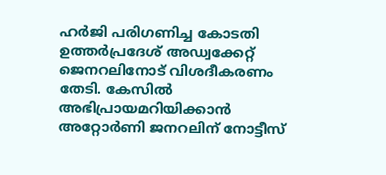ഹര്‍ജി പരിഗണിച്ച കോടതി ഉത്തര്‍പ്രദേശ് അഡ്വക്കേറ്റ് ജെനറലിനോട് വിശദീകരണം തേടി. കേസില്‍ അഭിപ്രായമറിയിക്കാന്‍ അറ്റോര്‍ണി ജനറലിന് നോട്ടീസ്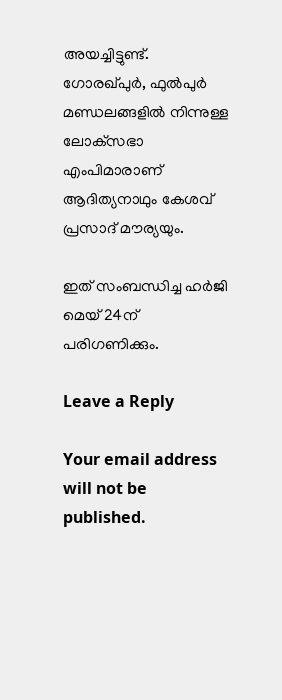അയച്ചിട്ടുണ്ട്. ഗോരഖ്പുര്‍, ഫുല്‍പുര്‍ മണ്ഡലങ്ങളില്‍ നിന്നുള്ള ലോക്‌സഭാ എംപിമാരാണ് ആദിത്യനാഥും കേശവ് പ്രസാദ് മൗര്യയും.

ഇത് സംബന്ധിച്ച ഹര്‍ജി മെയ് 24ന് പരിഗണിക്കും.

Leave a Reply

Your email address will not be published.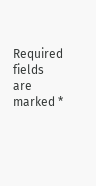Required fields are marked *